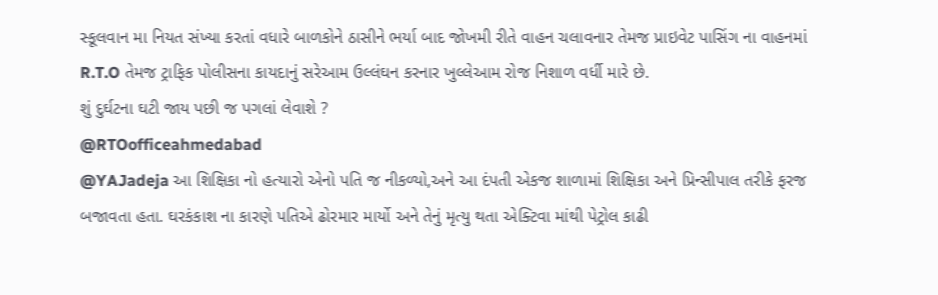સ્કૂલવાન મા નિયત સંખ્યા કરતાં વધારે બાળકોને ઠાસીને ભર્યા બાદ જોખમી રીતે વાહન ચલાવનાર તેમજ પ્રાઇવેટ પાસિંગ ના વાહનમાં R.T.O તેમજ ટ્રાફિક પોલીસના કાયદાનું સરેઆમ ઉલ્લંઘન કરનાર ખુલ્લેઆમ રોજ નિશાળ વર્ધી મારે છે.
શું દુર્ઘટના ઘટી જાય પછી જ પગલાં લેવાશે ?
@RTOofficeahmedabad
@YAJadeja આ શિક્ષિકા નો હત્યારો એનો પતિ જ નીકળ્યો,અને આ દંપતી એકજ શાળામાં શિક્ષિકા અને પ્રિન્સીપાલ તરીકે ફરજ બજાવતા હતા. ઘરકંકાશ ના કારણે પતિએ ઢોરમાર માર્યો અને તેનું મૃત્યુ થતા એક્ટિવા માંથી પેટ્રોલ કાઢી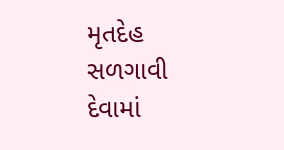મૃતદેહ સળગાવી દેવામાં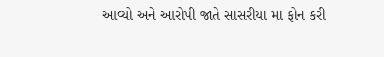આવ્યો અને આરોપી જાતે સાસરીયા મા ફોન કરી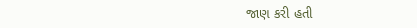જાણ કરી હતી